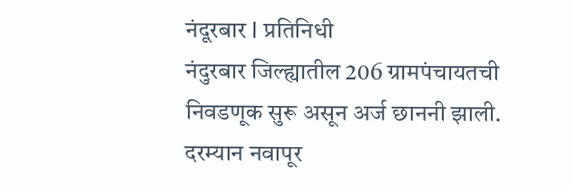नंदूरबार l प्रतिनिधी
नंदुरबार जिल्ह्यातील 206 ग्रामपंचायतची निवडणूक सुरू असून अर्ज छाननी झाली. दरम्यान नवापूर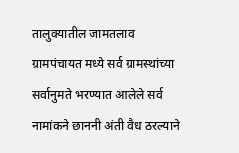तालुक्यातील जामतलाव ग्रामपंचायत मध्ये सर्व ग्रामस्थांच्या सर्वानुमते भरण्यात आलेले सर्व नामांकने छाननी अंती वैध ठरल्याने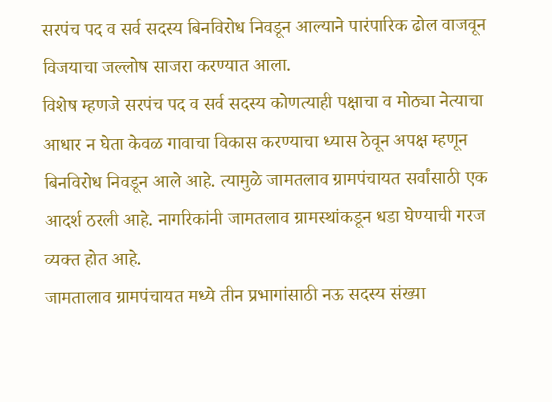सरपंच पद व सर्व सदस्य बिनविरोध निवडून आल्याने पारंपारिक ढोल वाजवून विजयाचा जल्लोष साजरा करण्यात आला.
विशेष म्हणजे सरपंच पद व सर्व सदस्य कोणत्याही पक्षाचा व मोठ्या नेत्याचा आधार न घेता केवळ गावाचा विकास करण्याचा ध्यास ठेवून अपक्ष म्हणून बिनविरोध निवडून आले आहे. त्यामुळे जामतलाव ग्रामपंचायत सर्वांसाठी एक आदर्श ठरली आहे. नागरिकांनी जामतलाव ग्रामस्थांकडून धडा घेण्याची गरज व्यक्त होत आहे.
जामतालाव ग्रामपंचायत मध्ये तीन प्रभागांसाठी नऊ सदस्य संख्या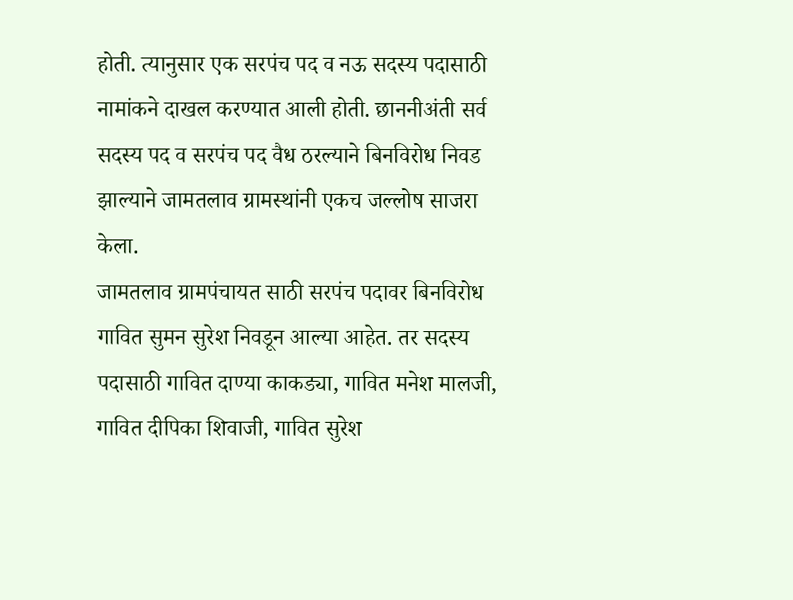होती. त्यानुसार एक सरपंच पद व नऊ सदस्य पदासाठी नामांकने दाखल करण्यात आली होती. छाननीअंती सर्व सदस्य पद व सरपंच पद वैध ठरल्याने बिनविरोध निवड झाल्याने जामतलाव ग्रामस्थांनी एकच जल्लोष साजरा केला.
जामतलाव ग्रामपंचायत साठी सरपंच पदावर बिनविरोध गावित सुमन सुरेश निवडून आल्या आहेत. तर सदस्य पदासाठी गावित दाण्या काकड्या, गावित मनेश मालजी, गावित दीपिका शिवाजी, गावित सुरेश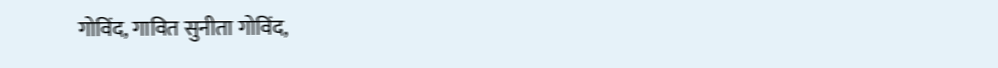गोविंद, गावित सुनीता गोविंद,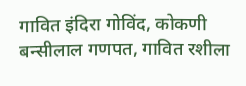गावित इंदिरा गोविंद, कोकणी बन्सीलाल गणपत, गावित रशीला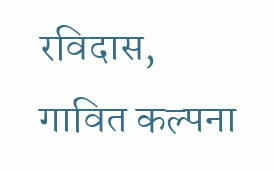रविदास, गावित कल्पना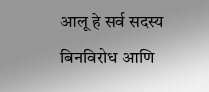आलू हे सर्व सदस्य बिनविरोध आणि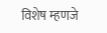विशेष म्हणजे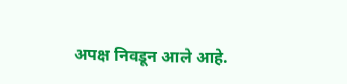अपक्ष निवडून आले आहे.